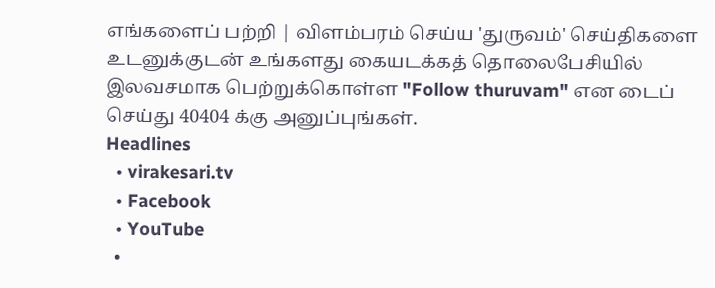எங்களைப் பற்றி | விளம்பரம் செய்ய 'துருவம்' செய்திகளை உடனுக்குடன் உங்களது கையடக்கத் தொலைபேசியில் இலவசமாக பெற்றுக்கொள்ள "Follow thuruvam" என டைப் செய்து 40404 க்கு அனுப்புங்கள்.
Headlines
  • virakesari.tv
  • Facebook
  • YouTube
  •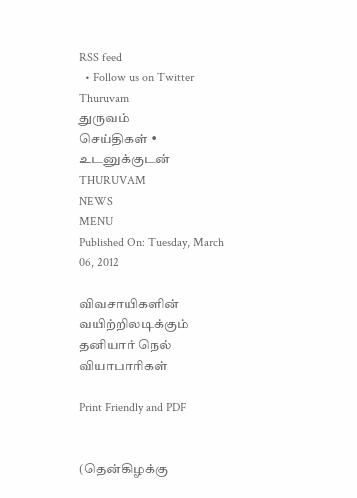RSS feed
  • Follow us on Twitter
Thuruvam
துருவம்
செய்திகள் • உடனுக்குடன்
THURUVAM
NEWS
MENU
Published On: Tuesday, March 06, 2012

விவசாயிகளின் வயிற்றிலடிக்கும் தனியார் நெல் வியாபாரிகள்

Print Friendly and PDF


(தென்கிழக்கு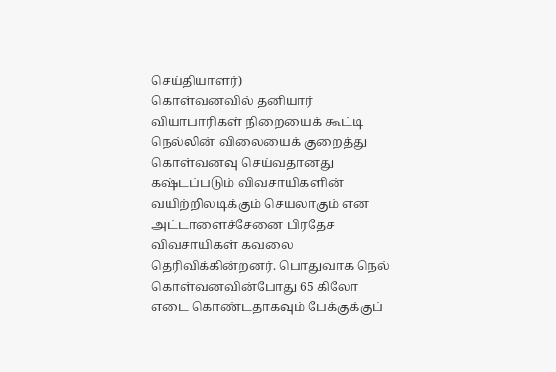செய்தியாளர்)
கொள்வனவில் தனியார் வியாபாரிகள் நிறையைக் கூட்டி நெல்லின் விலையைக் குறைத்து கொள்வனவு செய்வதானது கஷ்டப்படும் விவசாயிகளின் வயிற்றிலடிக்கும் செயலாகும் என அட்டாளைச்சேனை பிரதேச விவசாயிகள் கவலை தெரிவிக்கின்றனர். பொதுவாக நெல் கொள்வனவின்போது 65 கிலோ எடை கொண்டதாகவும் பேக்குக்குப்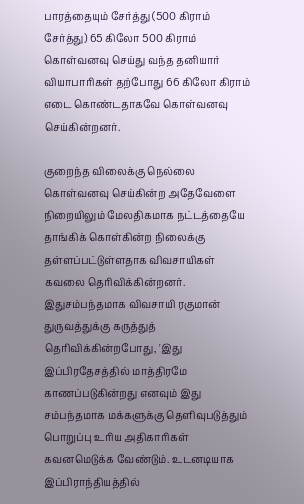பாரத்தையும் சேர்த்து (500 கிராம் சேர்த்து) 65 கிலோ 500 கிராம் கொள்வனவு செய்து வந்த தனியார் வியாபாரிகள் தற்போது 66 கிலோ கிராம் எடை கொண்டதாகவே கொள்வனவு செய்கின்றனர்.

குறைந்த விலைக்கு நெல்லை கொள்வனவு செய்கின்ற அதேவேளை நிறையிலும் மேலதிகமாக நட்டத்தையே தாங்கிக் கொள்கின்ற நிலைக்கு தள்ளப்பட்டுள்ளதாக விவசாயிகள் கவலை தெரிவிக்கின்றனர். இதுசம்பந்தமாக விவசாயி ரகுமான் துருவத்துக்கு கருத்துத் தெரிவிக்கின்றபோது, 'இது இப்பிரதேசத்தில் மாத்திரமே காணப்படுகின்றது எனவும் இது சம்பந்தமாக மக்களுக்கு தெளிவுபடுத்தும் பொறுப்பு உரிய அதிகாரிகள் கவனமெடுக்க வேண்டும். உடனடியாக இப்பிராந்தியத்தில்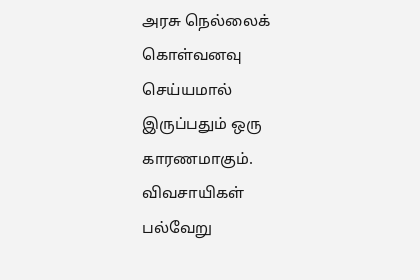அரசு நெல்லைக் கொள்வனவு செய்யமால் இருப்பதும் ஒரு காரணமாகும். விவசாயிகள் பல்வேறு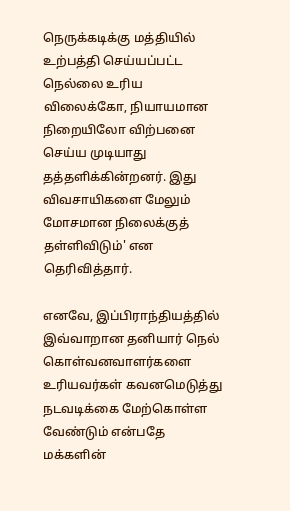நெருக்கடிக்கு மத்தியில் உற்பத்தி செய்யப்பட்ட நெல்லை உரிய விலைக்கோ, நியாயமான நிறையிலோ விற்பனை செய்ய முடியாது தத்தளிக்கின்றனர். இது விவசாயிகளை மேலும் மோசமான நிலைக்குத் தள்ளிவிடும்' என தெரிவித்தார்.

எனவே, இப்பிராந்தியத்தில் இவ்வாறான தனியார் நெல் கொள்வனவாளர்களை உரியவர்கள் கவனமெடுத்து நடவடிக்கை மேற்கொள்ள வேண்டும் என்பதே மக்களின்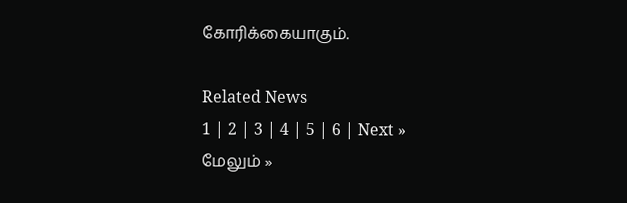கோரிக்கையாகும்.

Related News
1 | 2 | 3 | 4 | 5 | 6 | Next »
மேலும் »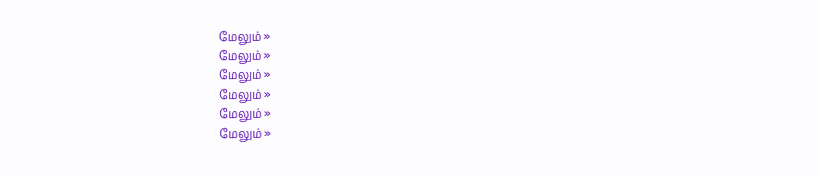மேலும் »
மேலும் »
மேலும் »
மேலும் »
மேலும் »
மேலும் »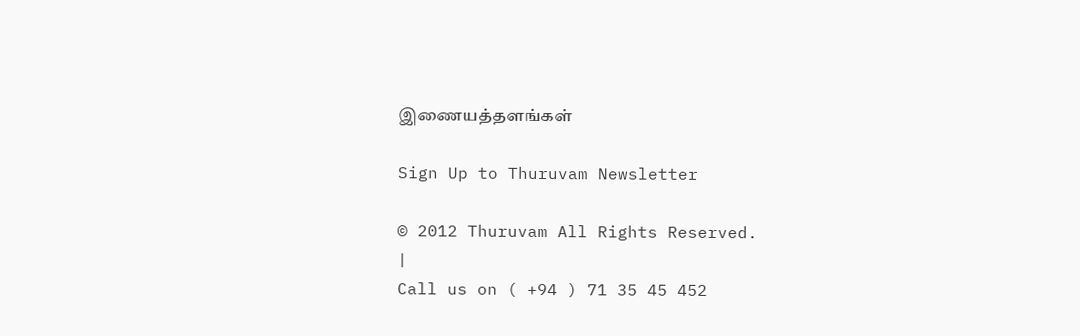இணையத்தளங்கள்

Sign Up to Thuruvam Newsletter

© 2012 Thuruvam All Rights Reserved.
|
Call us on ( +94 ) 71 35 45 452